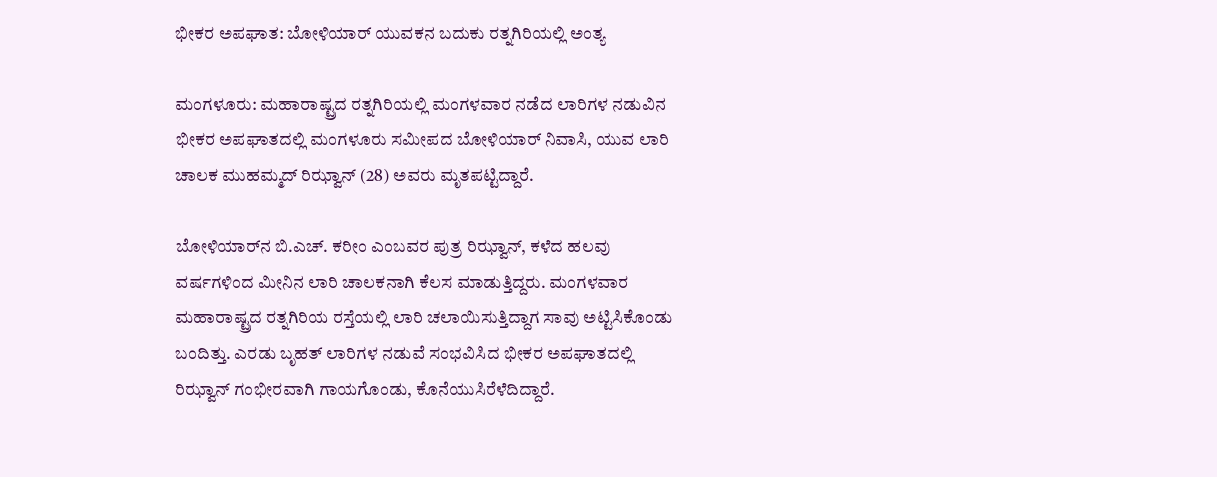ಭೀಕರ ಅಪಘಾತ: ಬೋಳಿಯಾರ್ ಯುವಕನ ಬದುಕು ರತ್ನಗಿರಿಯಲ್ಲಿ ಅಂತ್ಯ

ಮಂಗಳೂರು: ಮಹಾರಾಷ್ಟ್ರದ ರತ್ನಗಿರಿಯಲ್ಲಿ ಮಂಗಳವಾರ ನಡೆದ ಲಾರಿಗಳ ನಡುವಿನ ಭೀಕರ ಅಪಘಾತದಲ್ಲಿ ಮಂಗಳೂರು ಸಮೀಪದ ಬೋಳಿಯಾರ್ ನಿವಾಸಿ, ಯುವ ಲಾರಿ ಚಾಲಕ ಮುಹಮ್ಮದ್ ರಿಝ್ವಾನ್ (28) ಅವರು ಮೃತಪಟ್ಟಿದ್ದಾರೆ.

ಬೋಳಿಯಾರ್‌ನ ಬಿ.ಎಚ್. ಕರೀಂ ಎಂಬವರ ಪುತ್ರ ರಿಝ್ವಾನ್, ಕಳೆದ ಹಲವು ವರ್ಷಗಳಿಂದ ಮೀನಿನ ಲಾರಿ ಚಾಲಕನಾಗಿ ಕೆಲಸ ಮಾಡುತ್ತಿದ್ದರು. ಮಂಗಳವಾರ ಮಹಾರಾಷ್ಟ್ರದ ರತ್ನಗಿರಿಯ ರಸ್ತೆಯಲ್ಲಿ ಲಾರಿ ಚಲಾಯಿಸುತ್ತಿದ್ದಾಗ ಸಾವು ಅಟ್ಟಿಸಿಕೊಂಡು ಬಂದಿತ್ತು. ಎರಡು ಬೃಹತ್ ಲಾರಿಗಳ ನಡುವೆ ಸಂಭವಿಸಿದ ಭೀಕರ ಅಪಘಾತದಲ್ಲಿ ರಿಝ್ವಾನ್ ಗಂಭೀರವಾಗಿ ಗಾಯಗೊಂಡು, ಕೊನೆಯುಸಿರೆಳೆದಿದ್ದಾರೆ.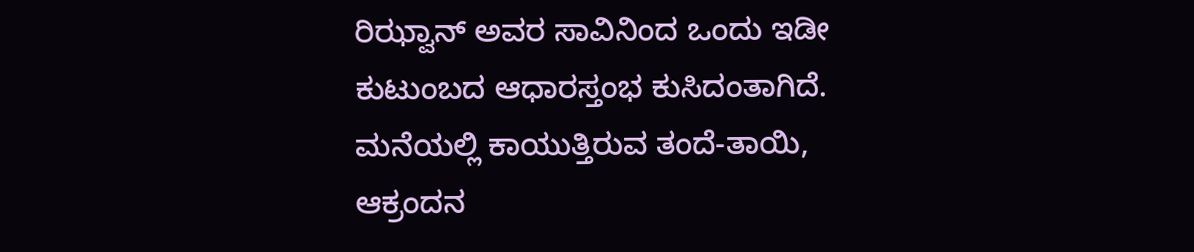ರಿಝ್ವಾನ್ ಅವರ ಸಾವಿನಿಂದ ಒಂದು ಇಡೀ ಕುಟುಂಬದ ಆಧಾರಸ್ತಂಭ ಕುಸಿದಂತಾಗಿದೆ. ಮನೆಯಲ್ಲಿ ಕಾಯುತ್ತಿರುವ ತಂದೆ-ತಾಯಿ, ಆಕ್ರಂದನ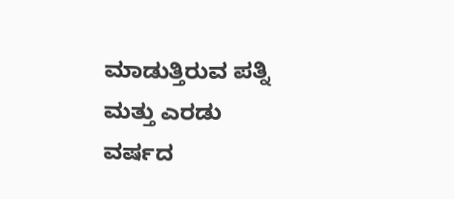ಮಾಡುತ್ತಿರುವ ಪತ್ನಿ ಮತ್ತು ಎರಡು ವರ್ಷದ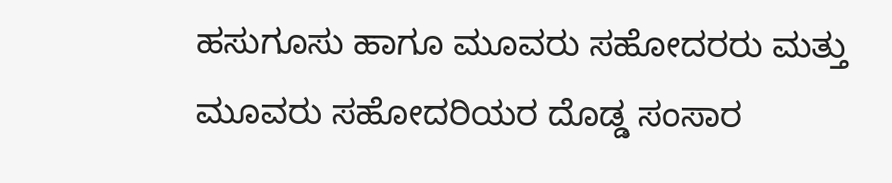ಹಸುಗೂಸು ಹಾಗೂ ಮೂವರು ಸಹೋದರರು ಮತ್ತು ಮೂವರು ಸಹೋದರಿಯರ ದೊಡ್ಡ ಸಂಸಾರ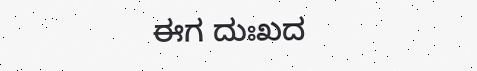ಈಗ ದುಃಖದ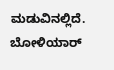ಮಡುವಿನಲ್ಲಿದೆ. ಬೋಳಿಯಾರ್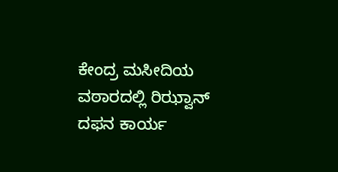ಕೇಂದ್ರ ಮಸೀದಿಯ ವಠಾರದಲ್ಲಿ ರಿಝ್ವಾನ್ ದಫನ ಕಾರ್ಯ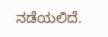ನಡೆಯಲಿದೆ.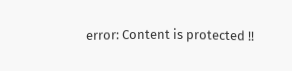error: Content is protected !!